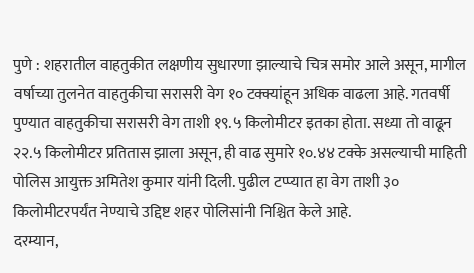पुणे : शहरातील वाहतुकीत लक्षणीय सुधारणा झाल्याचे चित्र समोर आले असून, मागील वर्षाच्या तुलनेत वाहतुकीचा सरासरी वेग १० टक्क्यांहून अधिक वाढला आहे. गतवर्षी पुण्यात वाहतुकीचा सरासरी वेग ताशी १९.५ किलोमीटर इतका होता. सध्या तो वाढून २२.५ किलोमीटर प्रतितास झाला असून, ही वाढ सुमारे १०.४४ टक्के असल्याची माहिती पोलिस आयुक्त अमितेश कुमार यांनी दिली. पुढील टप्प्यात हा वेग ताशी ३० किलोमीटरपर्यंत नेण्याचे उद्दिष्ट शहर पोलिसांनी निश्चित केले आहे.
दरम्यान,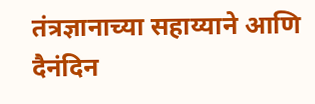तंत्रज्ञानाच्या सहाय्याने आणि दैनंदिन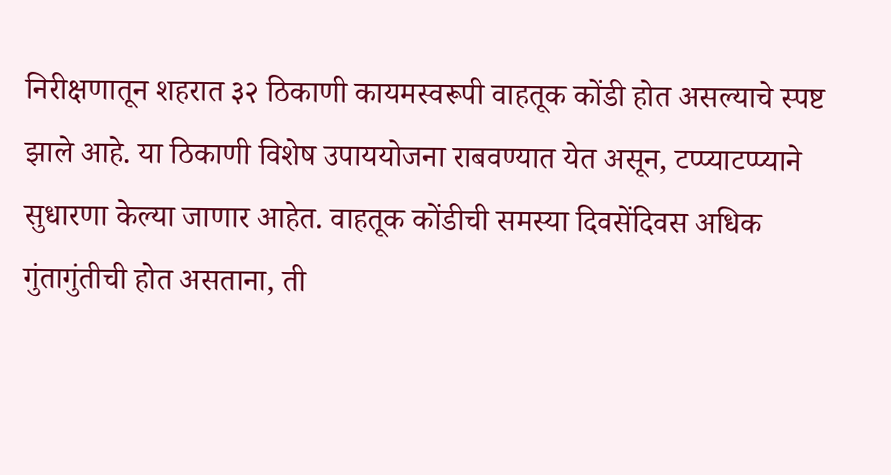निरीक्षणातून शहरात ३२ ठिकाणी कायमस्वरूपी वाहतूक कोंडी होत असल्याचे स्पष्ट झाले आहे. या ठिकाणी विशेष उपाययोजना राबवण्यात येत असून, टप्प्याटप्प्याने सुधारणा केल्या जाणार आहेत. वाहतूक कोंडीची समस्या दिवसेंदिवस अधिक गुंतागुंतीची होत असताना, ती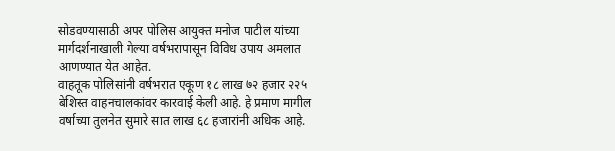सोडवण्यासाठी अपर पोलिस आयुक्त मनोज पाटील यांच्या मार्गदर्शनाखाली गेल्या वर्षभरापासून विविध उपाय अमलात आणण्यात येत आहेत.
वाहतूक पोलिसांनी वर्षभरात एकूण १८ लाख ७२ हजार २२५ बेशिस्त वाहनचालकांवर कारवाई केली आहे. हे प्रमाण मागील वर्षाच्या तुलनेत सुमारे सात लाख ६८ हजारांनी अधिक आहे.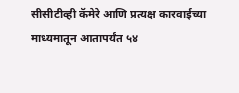सीसीटीव्ही कॅमेरे आणि प्रत्यक्ष कारवाईच्या माध्यमातून आतापर्यंत ५४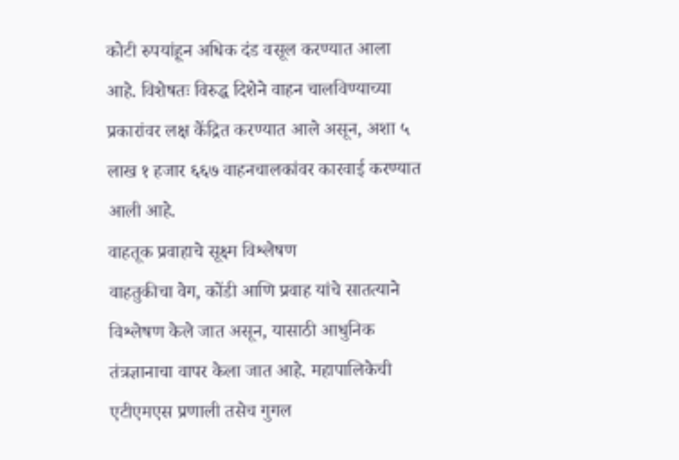कोटी रुपयांहून अधिक दंड वसूल करण्यात आला आहे. विशेषतः विरुद्ध दिशेने वाहन चालविण्याच्या प्रकारांवर लक्ष केंद्रित करण्यात आले असून, अशा ५ लाख १ हजार ६६७ वाहनचालकांवर कारवाई करण्यात आली आहे.
वाहतूक प्रवाहाचे सूक्ष्म विश्लेषण
वाहतुकीचा वेग, कोंडी आणि प्रवाह यांचे सातत्याने विश्लेषण केले जात असून, यासाठी आधुनिक तंत्रज्ञानाचा वापर केला जात आहे. महापालिकेची एटीएमएस प्रणाली तसेच गुगल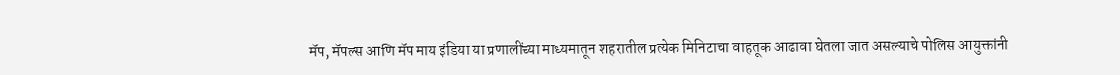मॅप, मॅपल्स आणि मॅप माय इंडिया या प्रणालींच्या माध्यमातून शहरातील प्रत्येक मिनिटाचा वाहतूक आढावा घेतला जात असल्याचे पोलिस आयुक्तांनी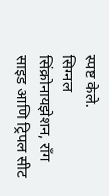स्पष्ट केले.
सिग्नल सिंक्रोनायझेशन, राँग साइड आणि ट्रिपल सीट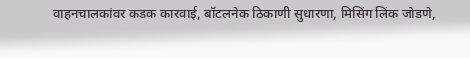वाहनचालकांवर कडक कारवाई, बॉटलनेक ठिकाणी सुधारणा, मिसिंग लिंक जोडणे,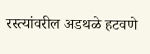रस्त्यांवरील अडथळे हटवणे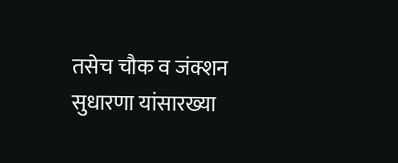तसेच चौक व जंक्शन सुधारणा यांसारख्या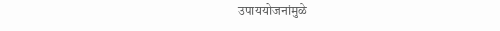उपाययोजनांमुळे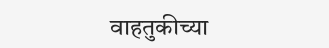वाहतुकीच्या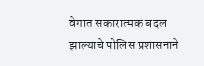वेगात सकारात्मक बदल झाल्याचे पोलिस प्रशासनाने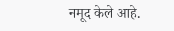नमूद केले आहे.